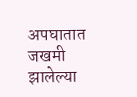अपघातात जखमी झालेल्या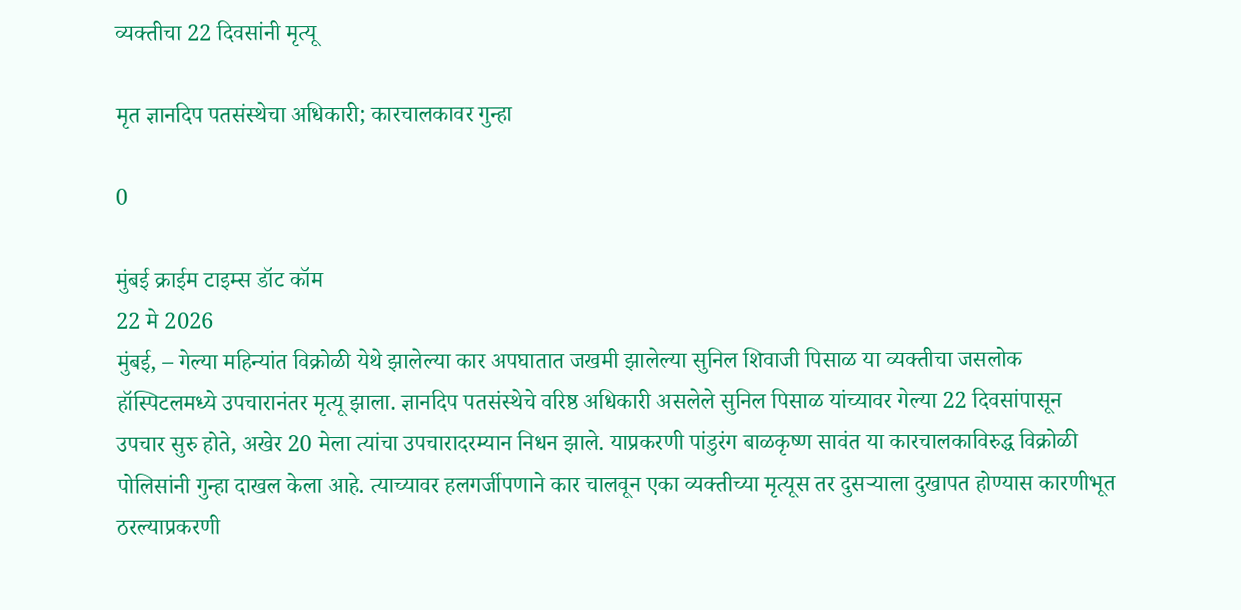व्यक्तीचा 22 दिवसांनी मृत्यू

मृत ज्ञानदिप पतसंस्थेचा अधिकारी; कारचालकावर गुन्हा

0

मुंबई क्राईम टाइम्स डॉट कॉम
22 मे 2026
मुंबई, – गेल्या महिन्यांत विक्रोळी येथे झालेल्या कार अपघातात जखमी झालेल्या सुनिल शिवाजी पिसाळ या व्यक्तीचा जसलोक हॉस्पिटलमध्ये उपचारानंतर मृत्यू झाला. ज्ञानदिप पतसंस्थेचे वरिष्ठ अधिकारी असलेले सुनिल पिसाळ यांच्यावर गेल्या 22 दिवसांपासून उपचार सुरु होते, अखेर 20 मेला त्यांचा उपचारादरम्यान निधन झाले. याप्रकरणी पांडुरंग बाळकृष्ण सावंत या कारचालकाविरुद्ध विक्रोळी पोलिसांनी गुन्हा दाखल केला आहे. त्याच्यावर हलगर्जीपणाने कार चालवून एका व्यक्तीच्या मृत्यूस तर दुसर्‍याला दुखापत होण्यास कारणीभूत ठरल्याप्रकरणी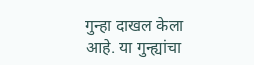गुन्हा दाखल केला आहे. या गुन्ह्यांचा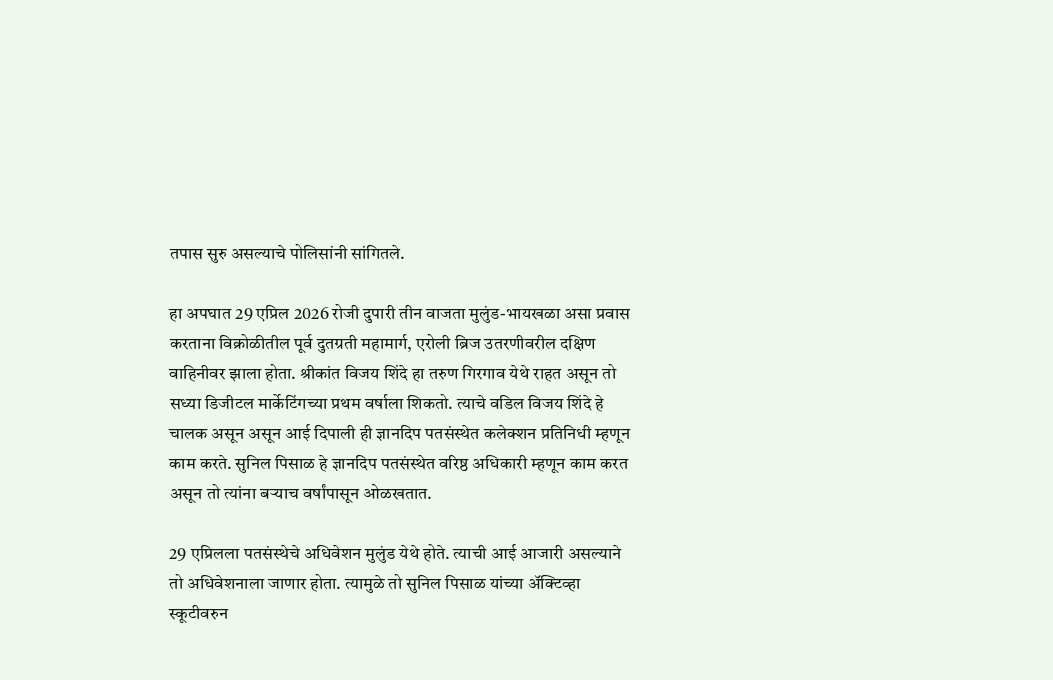तपास सुरु असल्याचे पोलिसांनी सांगितले.

हा अपघात 29 एप्रिल 2026 रोजी दुपारी तीन वाजता मुलुंड-भायखळा असा प्रवास करताना विक्रोळीतील पूर्व दुतग्रती महामार्ग, एरोली ब्रिज उतरणीवरील दक्षिण वाहिनीवर झाला होता. श्रीकांत विजय शिंदे हा तरुण गिरगाव येथे राहत असून तो सध्या डिजीटल मार्केटिंगच्या प्रथम वर्षाला शिकतो. त्याचे वडिल विजय शिंदे हे चालक असून असून आई दिपाली ही ज्ञानदिप पतसंस्थेत कलेक्शन प्रतिनिधी म्हणून काम करते. सुनिल पिसाळ हे ज्ञानदिप पतसंस्थेत वरिष्ठ अधिकारी म्हणून काम करत असून तो त्यांना बर्‍याच वर्षांपासून ओळखतात.

29 एप्रिलला पतसंस्थेचे अधिवेशन मुलुंड येथे होते. त्याची आई आजारी असल्याने तो अधिवेशनाला जाणार होता. त्यामुळे तो सुनिल पिसाळ यांच्या अ‍ॅक्टिव्हा स्कूटीवरुन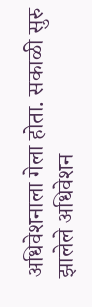अधिवेशनाला गेला होता. सकाळी सुरु झालेले अधिवेशन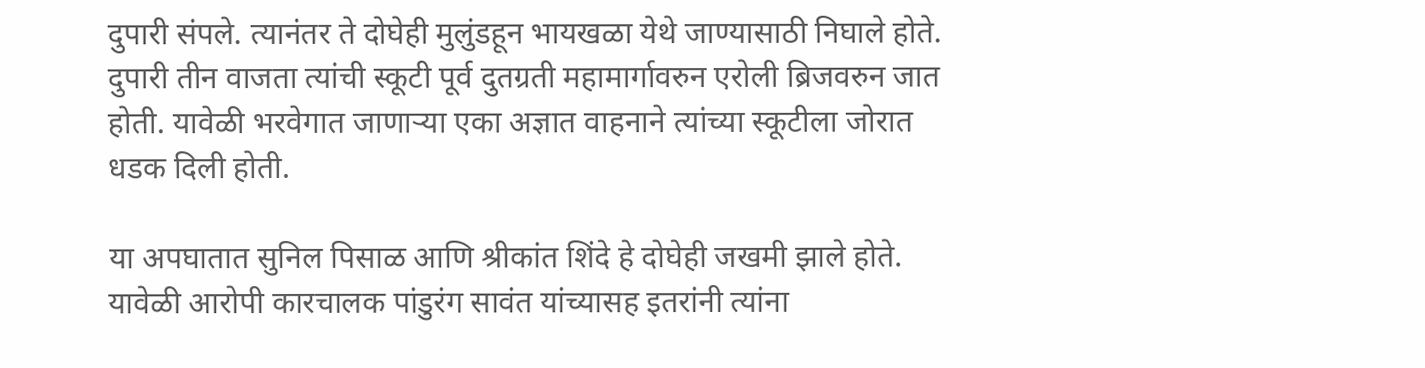दुपारी संपले. त्यानंतर ते दोघेही मुलुंडहून भायखळा येथे जाण्यासाठी निघाले होते. दुपारी तीन वाजता त्यांची स्कूटी पूर्व दुतग्रती महामार्गावरुन एरोली ब्रिजवरुन जात होती. यावेळी भरवेगात जाणार्‍या एका अज्ञात वाहनाने त्यांच्या स्कूटीला जोरात धडक दिली होती.

या अपघातात सुनिल पिसाळ आणि श्रीकांत शिंदे हे दोघेही जखमी झाले होते. यावेळी आरोपी कारचालक पांडुरंग सावंत यांच्यासह इतरांनी त्यांना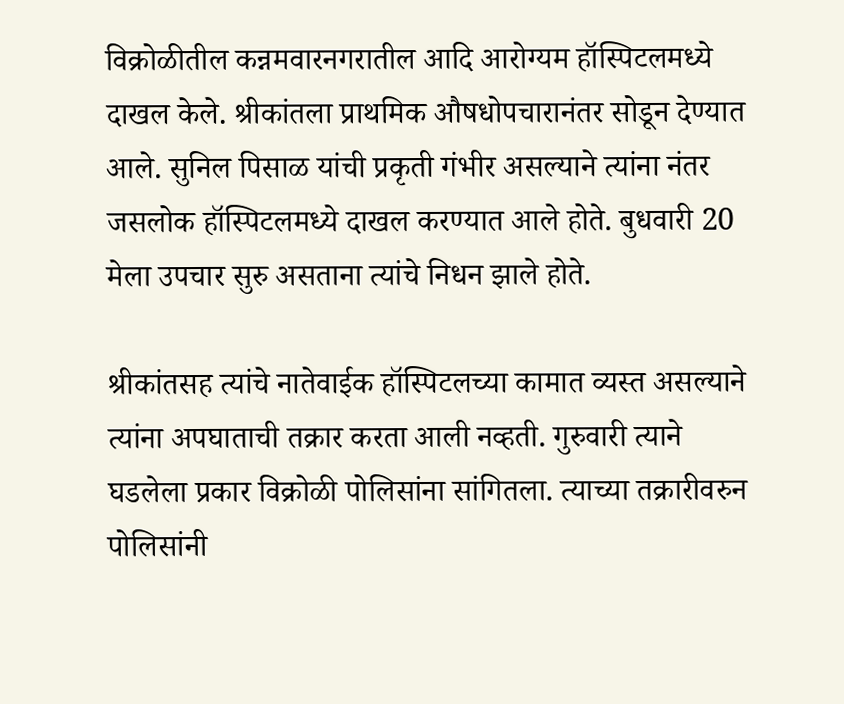विक्रोळीतील कन्नमवारनगरातील आदि आरोग्यम हॉस्पिटलमध्ये दाखल केले. श्रीकांतला प्राथमिक औषधोपचारानंतर सोडून देण्यात आले. सुनिल पिसाळ यांची प्रकृती गंभीर असल्याने त्यांना नंतर जसलोक हॉस्पिटलमध्ये दाखल करण्यात आले होते. बुधवारी 20 मेला उपचार सुरु असताना त्यांचे निधन झाले होते.

श्रीकांतसह त्यांचे नातेवाईक हॉस्पिटलच्या कामात व्यस्त असल्याने त्यांना अपघाताची तक्रार करता आली नव्हती. गुरुवारी त्याने घडलेला प्रकार विक्रोळी पोलिसांना सांगितला. त्याच्या तक्रारीवरुन पोलिसांनी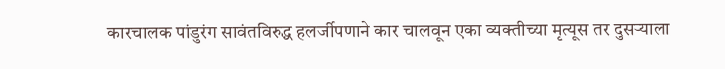कारचालक पांडुरंग सावंतविरुद्ध हलर्जीपणाने कार चालवून एका व्यक्तीच्या मृत्यूस तर दुसर्‍याला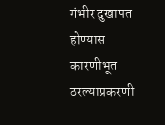गंभीर दुखापत होण्यास कारणीभूत ठरल्याप्रकरणी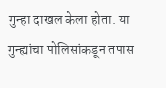गुन्हा दाखल केला होता. या गुन्ह्यांचा पोलिसांकडून तपास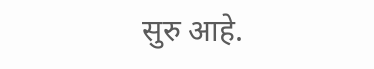सुरु आहे.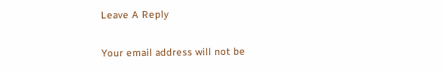Leave A Reply

Your email address will not be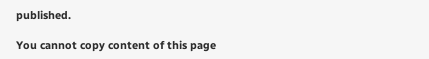published.

You cannot copy content of this page